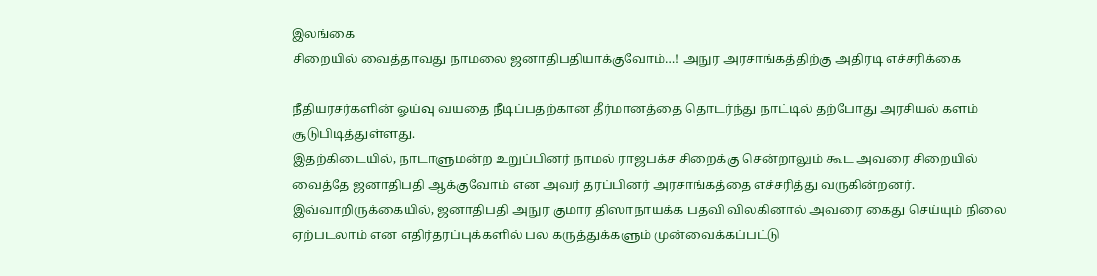இலங்கை
சிறையில் வைத்தாவது நாமலை ஜனாதிபதியாக்குவோம்…! அநுர அரசாங்கத்திற்கு அதிரடி எச்சரிக்கை

நீதியரசர்களின் ஓய்வு வயதை நீடிப்பதற்கான தீர்மானத்தை தொடர்ந்து நாட்டில் தற்போது அரசியல் களம் சூடுபிடித்துள்ளது.
இதற்கிடையில், நாடாளுமன்ற உறுப்பினர் நாமல் ராஜபக்ச சிறைக்கு சென்றாலும் கூட அவரை சிறையில் வைத்தே ஜனாதிபதி ஆக்குவோம் என அவர் தரப்பினர் அரசாங்கத்தை எச்சரித்து வருகின்றனர்.
இவ்வாறிருக்கையில், ஜனாதிபதி அநுர குமார திஸாநாயக்க பதவி விலகினால் அவரை கைது செய்யும் நிலை ஏற்படலாம் என எதிர்தரப்புக்களில் பல கருத்துக்களும் முன்வைக்கப்பட்டு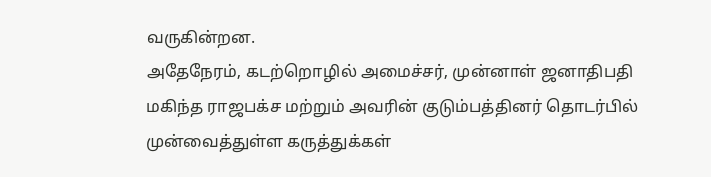வருகின்றன.
அதேநேரம், கடற்றொழில் அமைச்சர், முன்னாள் ஜனாதிபதி மகிந்த ராஜபக்ச மற்றும் அவரின் குடும்பத்தினர் தொடர்பில் முன்வைத்துள்ள கருத்துக்கள்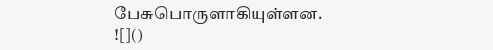பேசுபொருளாகியுள்ளன.
![]()